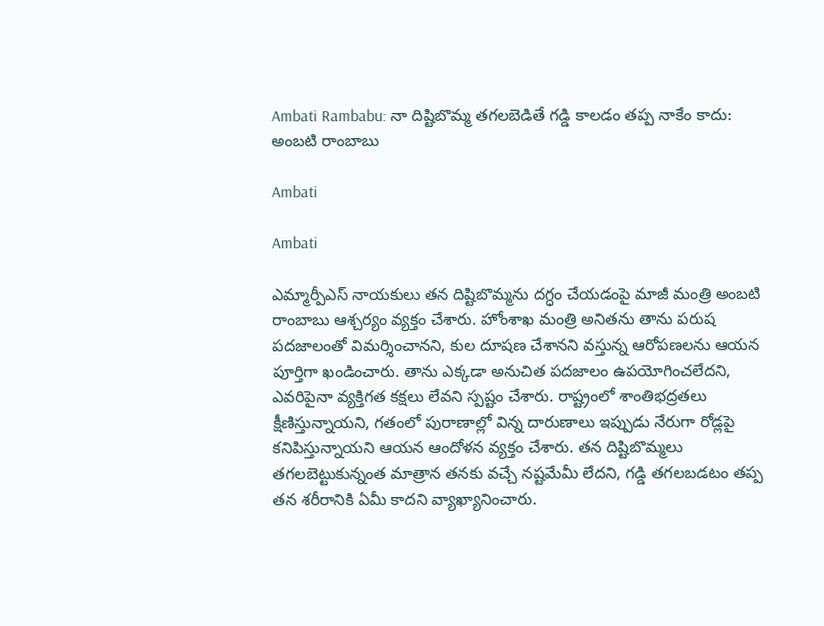Ambati Rambabu: నా దిష్టిబొమ్మ తగలబెడితే గడ్డి కాలడం తప్ప నాకేం కాదు: అంబటి రాంబాబు

Ambati

Ambati

ఎమ్మార్పీఎస్ నాయకులు తన దిష్టిబొమ్మను దగ్ధం చేయడంపై మాజీ మంత్రి అంబటి రాంబాబు ఆశ్చర్యం వ్యక్తం చేశారు. హోంశాఖ మంత్రి అనితను తాను పరుష పదజాలంతో విమర్శించానని, కుల దూషణ చేశానని వస్తున్న ఆరోపణలను ఆయన పూర్తిగా ఖండించారు. తాను ఎక్కడా అనుచిత పదజాలం ఉపయోగించలేదని, ఎవరిపైనా వ్యక్తిగత కక్షలు లేవని స్పష్టం చేశారు. రాష్ట్రంలో శాంతిభద్రతలు క్షీణిస్తున్నాయని, గతంలో పురాణాల్లో విన్న దారుణాలు ఇప్పుడు నేరుగా రోడ్లపై కనిపిస్తున్నాయని ఆయన ఆందోళన వ్యక్తం చేశారు. తన దిష్టిబొమ్మలు తగలబెట్టుకున్నంత మాత్రాన తనకు వచ్చే నష్టమేమీ లేదని, గడ్డి తగలబడటం తప్ప తన శరీరానికి ఏమీ కాదని వ్యాఖ్యానించారు.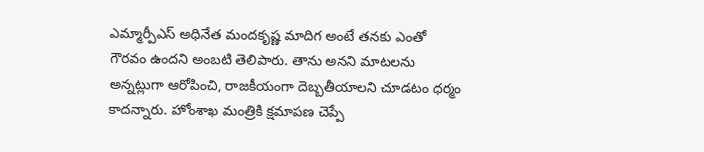ఎమ్మార్పీఎస్ అధినేత మందకృష్ణ మాదిగ అంటే తనకు ఎంతో గౌరవం ఉందని అంబటి తెలిపారు. తాను అనని మాటలను అన్నట్లుగా ఆరోపించి, రాజకీయంగా దెబ్బతీయాలని చూడటం ధర్మం కాదన్నారు. హోంశాఖ మంత్రికి క్షమాపణ చెప్పే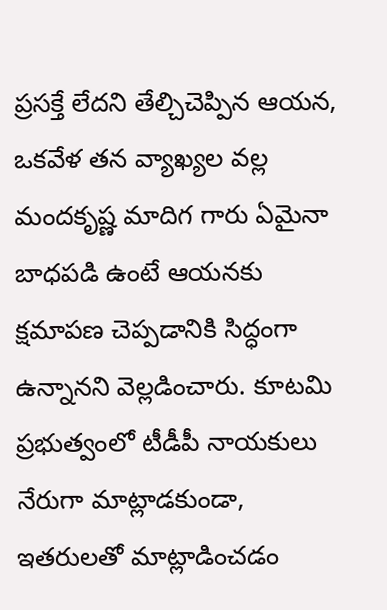ప్రసక్తే లేదని తేల్చిచెప్పిన ఆయన, ఒకవేళ తన వ్యాఖ్యల వల్ల మందకృష్ణ మాదిగ గారు ఏమైనా బాధపడి ఉంటే ఆయనకు క్షమాపణ చెప్పడానికి సిద్ధంగా ఉన్నానని వెల్లడించారు. కూటమి ప్రభుత్వంలో టీడీపీ నాయకులు నేరుగా మాట్లాడకుండా, ఇతరులతో మాట్లాడించడం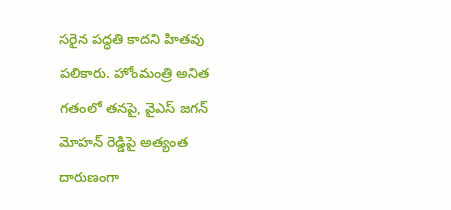సరైన పద్ధతి కాదని హితవు పలికారు. హోంమంత్రి అనిత గతంలో తనపై, వైఎస్ జగన్ మోహన్ రెడ్డిపై అత్యంత దారుణంగా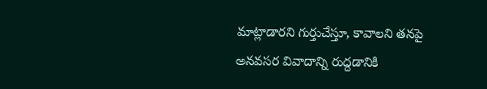మాట్లాడారని గుర్తుచేస్తూ, కావాలని తనపై అనవసర వివాదాన్ని రుద్దడానికి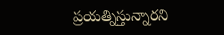ప్రయత్నిస్తున్నారని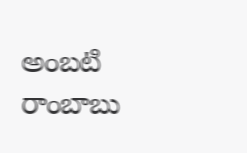అంబటి రాంబాబు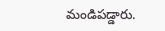మండిపడ్డారు.